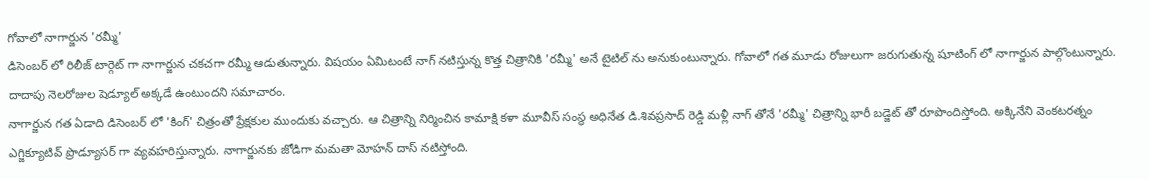గోవాలో నాగార్జున 'రమ్మీ'
డిసెంబర్ లో రిలీజ్ టార్గెట్ గా నాగార్జున చకచగా రమ్మీ ఆడుతున్నారు. విషయం ఏమిటంటే నాగ్ నటిస్తున్న కొత్త చిత్రానికి 'రమ్మీ' అనే టైటిల్ ను అనుకుంటున్నారు. గోవాలో గత మూడు రోజులుగా జరుగుతున్న షూటింగ్ లో నాగార్జున పాల్గొంటున్నారు. దాదాపు నెలరోజుల షెడ్యూల్ అక్కడే ఉంటుందని సమాచారం.
నాగార్జున గత ఏడాది డిసెంబర్ లో 'కింగ్' చిత్రంతో ప్రేక్షకుల ముందుకు వచ్చారు. ఆ చిత్రాన్ని నిర్మించిన కామాక్షి కళా మూవీస్ సంస్థ అధినేత డి.శివప్రసాద్ రెడ్డి మళ్లీ నాగ్ తోనే 'రమ్మీ' చిత్రాన్ని భారీ బడ్జెట్ తో రూపొందిస్తోంది. అక్కినేని వెంకటరత్నం ఎగ్జిక్యూటివ్ ప్రొడ్యూసర్ గా వ్యవహరిస్తున్నారు. నాగార్జునకు జోడిగా మమతా మోహన్ దాస్ నటిస్తోంది.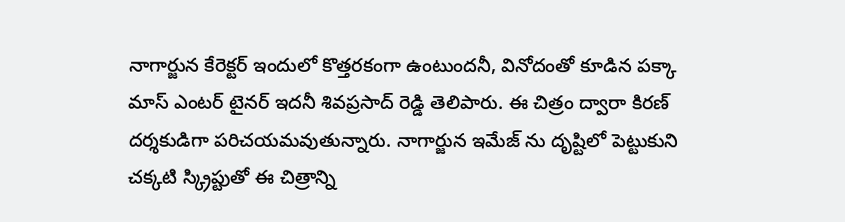నాగార్జున కేరెక్టర్ ఇందులో కొత్తరకంగా ఉంటుందనీ, వినోదంతో కూడిన పక్కా మాస్ ఎంటర్ టైనర్ ఇదనీ శివప్రసాద్ రెడ్డి తెలిపారు. ఈ చిత్రం ద్వారా కిరణ్ దర్శకుడిగా పరిచయమవుతున్నారు. నాగార్జున ఇమేజ్ ను దృష్టిలో పెట్టుకుని చక్కటి స్క్రిప్టుతో ఈ చిత్రాన్ని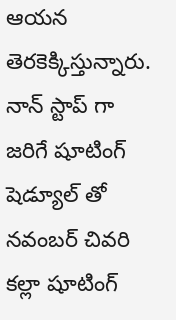ఆయన తెరకెక్కిస్తున్నారు. నాన్ స్టాప్ గా జరిగే షూటింగ్ షెడ్యూల్ తో నవంబర్ చివరి కల్లా షూటింగ్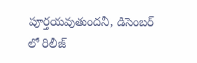పూర్తయవుతుందనీ, డిసెంబర్ లో రిలీజ్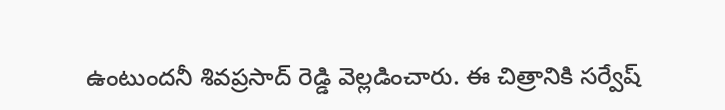ఉంటుందనీ శివప్రసాద్ రెడ్డి వెల్లడించారు. ఈ చిత్రానికి సర్వేష్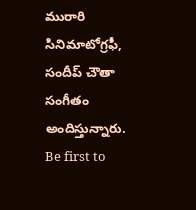మురారి సినిమాటోగ్రఫీ, సందీప్ చౌతా సంగీతం అందిస్తున్నారు.
Be first to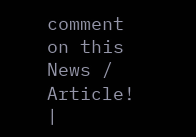comment on this News / Article!
|